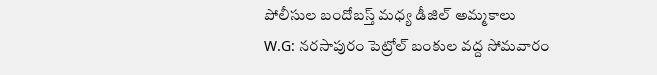పోలీసుల బందోబస్త్ మధ్య డీజిల్ అమ్మకాలు
W.G: నరసాపురం పెట్రోల్ బంకుల వద్ద సోమవారం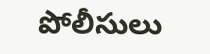పోలీసులు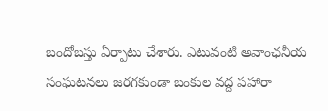బందోబస్తు ఏర్పాటు చేశారు. ఎటువంటి అవాంఛనీయ సంఘటనలు జరగకుండా బంకుల వద్ద పహారా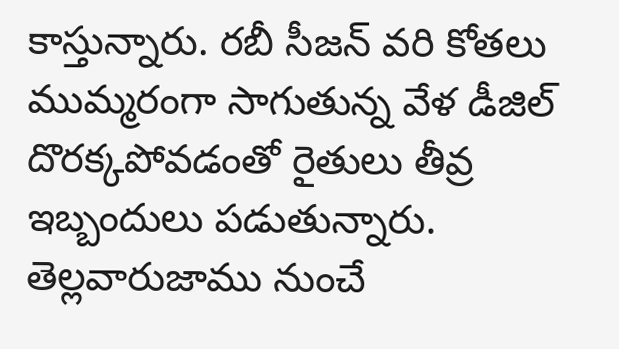కాస్తున్నారు. రబీ సీజన్ వరి కోతలు ముమ్మరంగా సాగుతున్న వేళ డీజిల్ దొరక్కపోవడంతో రైతులు తీవ్ర ఇబ్బందులు పడుతున్నారు. తెల్లవారుజాము నుంచే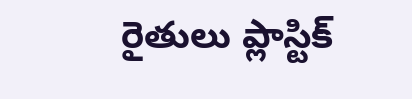రైతులు ప్లాస్టిక్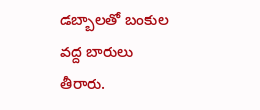డబ్బాలతో బంకుల వద్ద బారులు తీరారు.